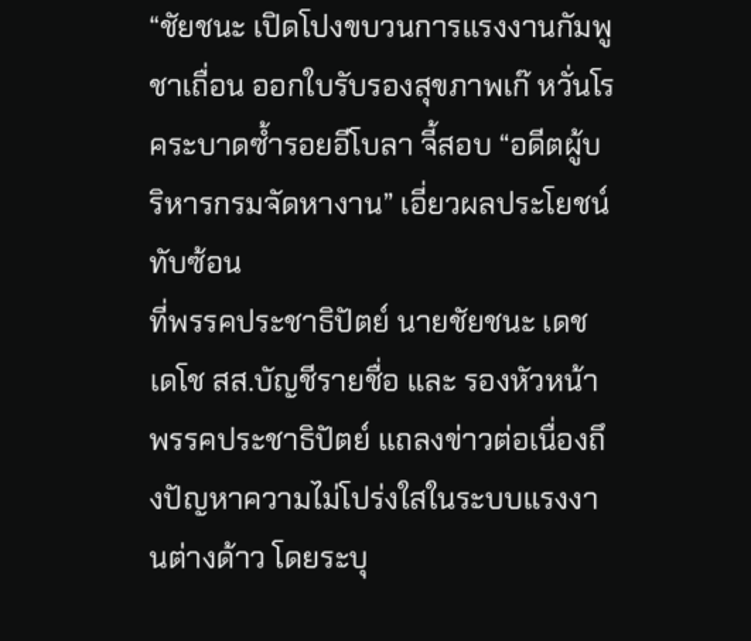“ชัยชนะ เปิดโปงขบวนการแรงงานกัมพูชาเถื่อน ออกใบรับรองสุขภาพเก๊ หวั่นโรคระบาดซ้ำรอยอีโบลา จี้สอบ “อดีตผู้บริหารกรมจัดหางาน” เอี่ยวผลประโยชน์ทับซ้อน
ที่พรรคประชาธิปัตย์ นายชัยชนะ เดชเดโช สส.บัญชีรายชื่อ และ รองหัวหน้าพรรคประชาธิปัตย์ แถลงข่าวต่อเนื่องถึงปัญหาความไม่โปร่งใสในระบบแรงงานต่างด้าว โดยระบุ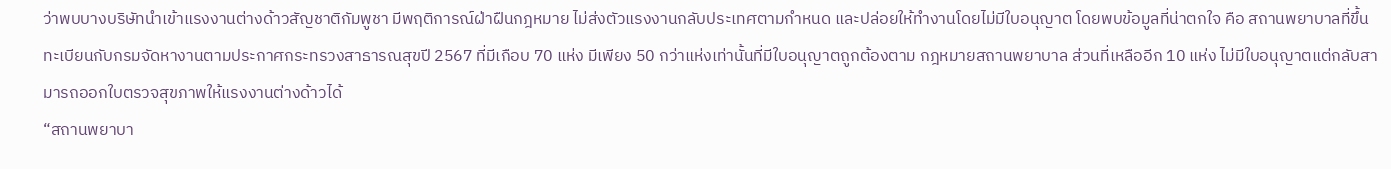ว่าพบบางบริษัทนำเข้าแรงงานต่างด้าวสัญชาติกัมพูชา มีพฤติการณ์ฝ่าฝืนกฎหมาย ไม่ส่งตัวแรงงานกลับประเทศตามกำหนด และปล่อยให้ทำงานโดยไม่มีใบอนุญาต โดยพบข้อมูลที่น่าตกใจ คือ สถานพยาบาลที่ขึ้นทะเบียนกับกรมจัดหางานตามประกาศกระทรวงสาธารณสุขปี 2567 ที่มีเกือบ 70 แห่ง มีเพียง 50 กว่าแห่งเท่านั้นที่มีใบอนุญาตถูกต้องตาม กฎหมายสถานพยาบาล ส่วนที่เหลืออีก 10 แห่ง ไม่มีใบอนุญาตแต่กลับสามารถออกใบตรวจสุขภาพให้แรงงานต่างด้าวได้
“สถานพยาบา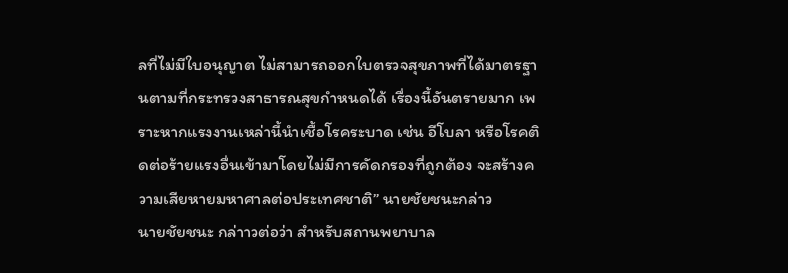ลที่ไม่มีใบอนุญาต ไม่สามารถออกใบตรวจสุขภาพที่ได้มาตรฐานตามที่กระทรวงสาธารณสุขกำหนดได้ เรื่องนี้อันตรายมาก เพราะหากแรงงานเหล่านี้นำเชื้อโรคระบาด เช่น อีโบลา หรือโรคติดต่อร้ายแรงอื่นเข้ามาโดยไม่มีการคัดกรองที่ถูกต้อง จะสร้างความเสียหายมหาศาลต่อประเทศชาติ” นายชัยชนะกล่าว
นายชัยชนะ กล่าาวต่อว่า สำหรับสถานพยาบาล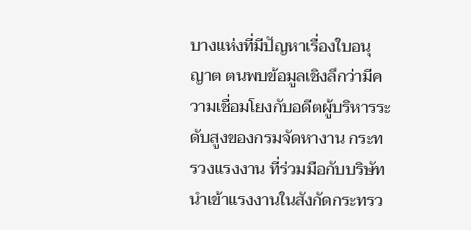บางแห่งที่มีปัญหาเรื่องใบอนุญาต ตนพบข้อมูลเชิงลึกว่ามีความเชื่อมโยงกับอดีตผู้บริหารระดับสูงของกรมจัดหางาน กระทรวงแรงงาน ที่ร่วมมือกับบริษัทนำเข้าแรงงานในสังกัดกระทรว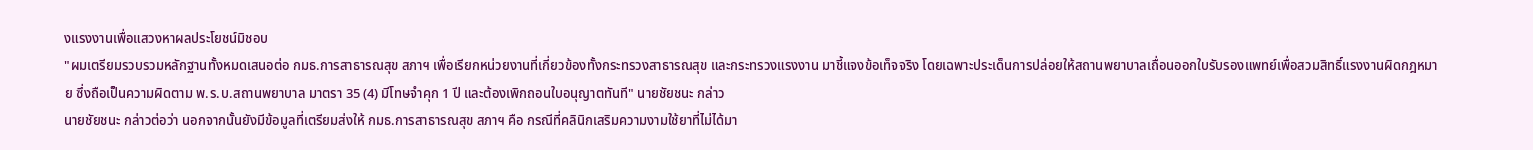งแรงงานเพื่อแสวงหาผลประโยชน์มิชอบ
"ผมเตรียมรวบรวมหลักฐานทั้งหมดเสนอต่อ กมธ.การสาธารณสุข สภาฯ เพื่อเรียกหน่วยงานที่เกี่ยวข้องทั้งกระทรวงสาธารณสุข และกระทรวงแรงงาน มาชี้แจงข้อเท็จจริง โดยเฉพาะประเด็นการปล่อยให้สถานพยาบาลเถื่อนออกใบรับรองแพทย์เพื่อสวมสิทธิ์แรงงานผิดกฎหมาย ซึ่งถือเป็นความผิดตาม พ.ร.บ.สถานพยาบาล มาตรา 35 (4) มีโทษจำคุก 1 ปี และต้องเพิกถอนใบอนุญาตทันที" นายชัยชนะ กล่าว
นายชัยชนะ กล่าวต่อว่า นอกจากนั้นยังมีข้อมูลที่เตรียมส่งให้ กมธ.การสาธารณสุข สภาฯ คือ กรณีที่คลินิกเสริมความงามใช้ยาที่ไม่ได้มา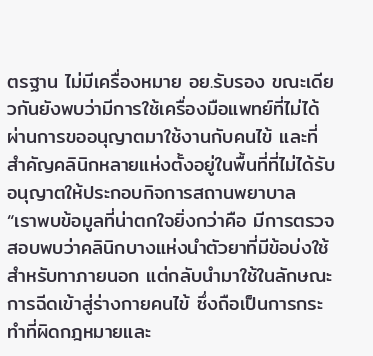ตรฐาน ไม่มีเครื่องหมาย อย.รับรอง ขณะเดียวกันยังพบว่ามีการใช้เครื่องมือแพทย์ที่ไม่ได้ผ่านการขออนุญาตมาใช้งานกับคนไข้ และที่สำคัญคลินิกหลายแห่งตั้งอยู่ในพื้นที่ที่ไม่ได้รับอนุญาตให้ประกอบกิจการสถานพยาบาล
“เราพบข้อมูลที่น่าตกใจยิ่งกว่าคือ มีการตรวจสอบพบว่าคลินิกบางแห่งนำตัวยาที่มีข้อบ่งใช้สำหรับทาภายนอก แต่กลับนำมาใช้ในลักษณะการฉีดเข้าสู่ร่างกายคนไข้ ซึ่งถือเป็นการกระทำที่ผิดกฎหมายและ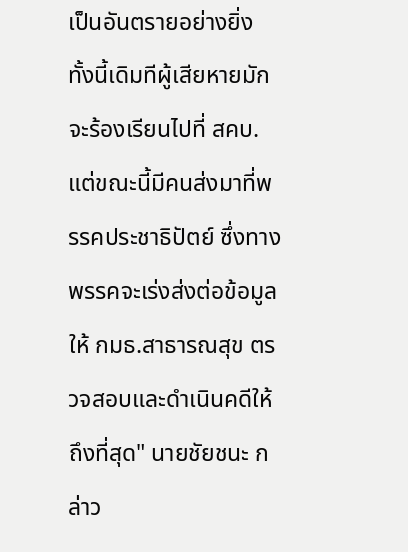เป็นอันตรายอย่างยิ่ง ทั้งนี้เดิมทีผู้เสียหายมักจะร้องเรียนไปที่ สคบ. แต่ขณะนี้มีคนส่งมาที่พรรคประชาธิปัตย์ ซึ่งทางพรรคจะเร่งส่งต่อข้อมูลให้ กมธ.สาธารณสุข ตรวจสอบและดำเนินคดีให้ถึงที่สุด" นายชัยชนะ กล่าว